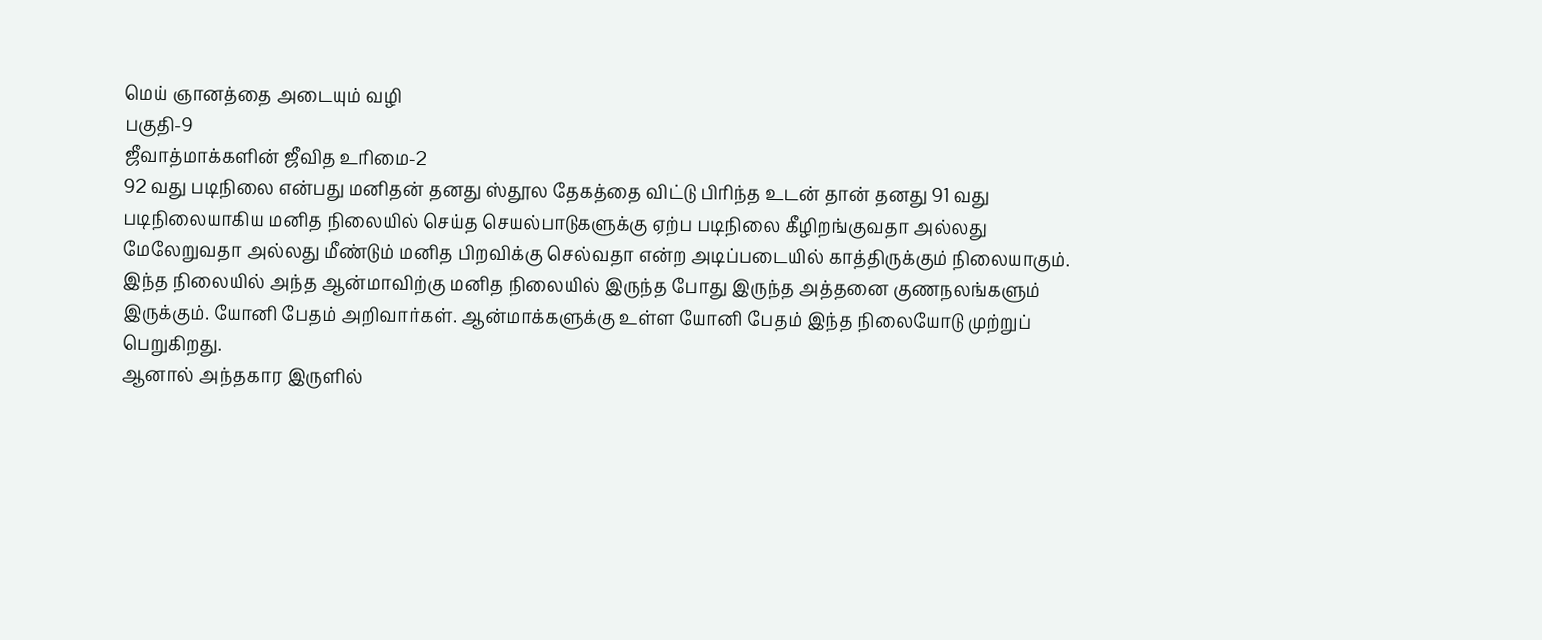மெய் ஞானத்தை அடையும் வழி
பகுதி-9
ஜீவாத்மாக்களின் ஜீவித உரிமை-2
92 வது படிநிலை என்பது மனிதன் தனது ஸ்தூல தேகத்தை விட்டு பிரிந்த உடன் தான் தனது 91 வது
படிநிலையாகிய மனித நிலையில் செய்த செயல்பாடுகளுக்கு ஏற்ப படிநிலை கீழிறங்குவதா அல்லது
மேலேறுவதா அல்லது மீண்டும் மனித பிறவிக்கு செல்வதா என்ற அடிப்படையில் காத்திருக்கும் நிலையாகும்.
இந்த நிலையில் அந்த ஆன்மாவிற்கு மனித நிலையில் இருந்த போது இருந்த அத்தனை குணநலங்களும்
இருக்கும். யோனி பேதம் அறிவார்கள். ஆன்மாக்களுக்கு உள்ள யோனி பேதம் இந்த நிலையோடு முற்றுப்
பெறுகிறது.
ஆனால் அந்தகார இருளில்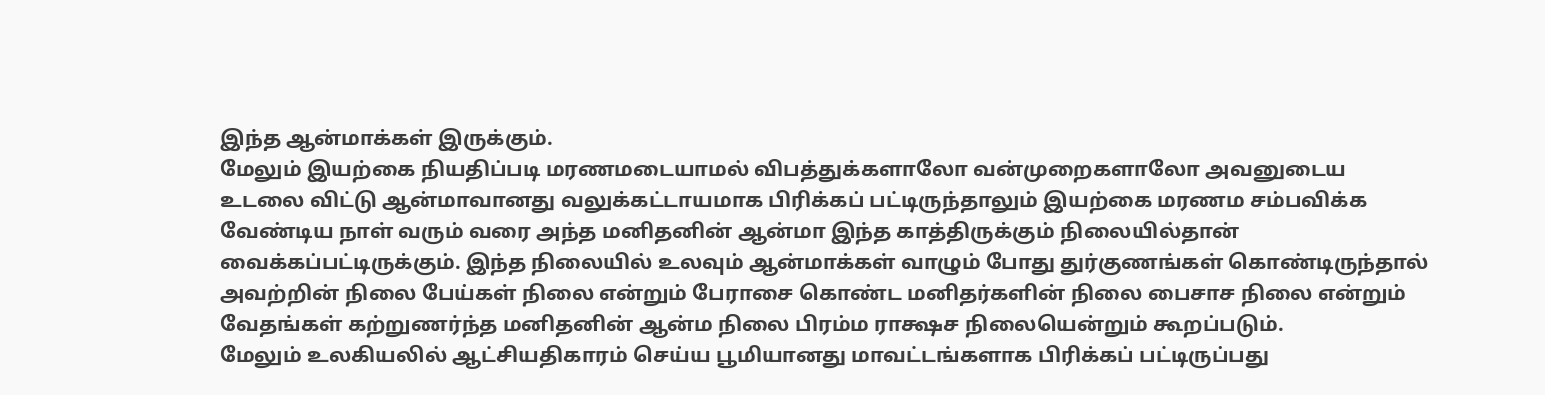இந்த ஆன்மாக்கள் இருக்கும்.
மேலும் இயற்கை நியதிப்படி மரணமடையாமல் விபத்துக்களாலோ வன்முறைகளாலோ அவனுடைய
உடலை விட்டு ஆன்மாவானது வலுக்கட்டாயமாக பிரிக்கப் பட்டிருந்தாலும் இயற்கை மரணம சம்பவிக்க
வேண்டிய நாள் வரும் வரை அந்த மனிதனின் ஆன்மா இந்த காத்திருக்கும் நிலையில்தான்
வைக்கப்பட்டிருக்கும். இந்த நிலையில் உலவும் ஆன்மாக்கள் வாழும் போது துர்குணங்கள் கொண்டிருந்தால்
அவற்றின் நிலை பேய்கள் நிலை என்றும் பேராசை கொண்ட மனிதர்களின் நிலை பைசாச நிலை என்றும்
வேதங்கள் கற்றுணர்ந்த மனிதனின் ஆன்ம நிலை பிரம்ம ராக்ஷச நிலையென்றும் கூறப்படும்.
மேலும் உலகியலில் ஆட்சியதிகாரம் செய்ய பூமியானது மாவட்டங்களாக பிரிக்கப் பட்டிருப்பது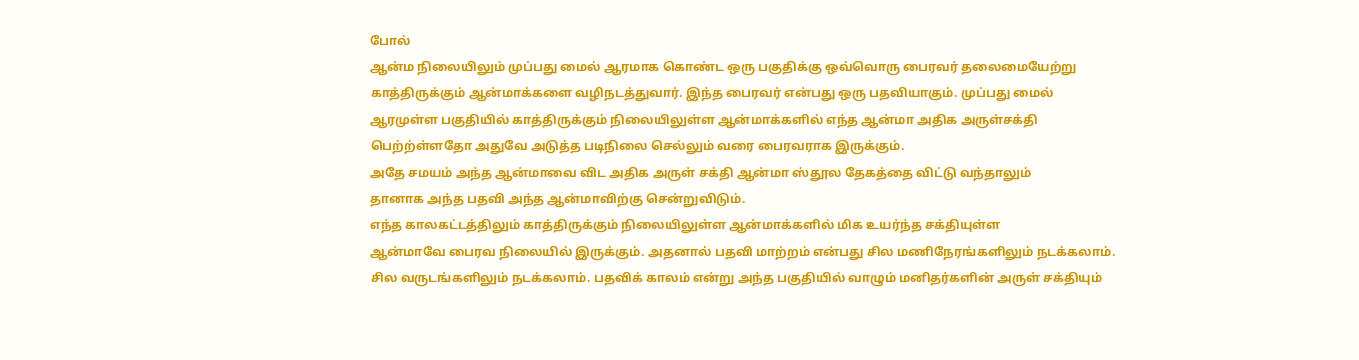போல்
ஆன்ம நிலையிலும் முப்பது மைல் ஆரமாக கொண்ட ஒரு பகுதிக்கு ஒவ்வொரு பைரவர் தலைமையேற்று
காத்திருக்கும் ஆன்மாக்களை வழிநடத்துவார். இந்த பைரவர் என்பது ஒரு பதவியாகும். முப்பது மைல்
ஆரமுள்ள பகுதியில் காத்திருக்கும் நிலையிலுள்ள ஆன்மாக்களில் எந்த ஆன்மா அதிக அருள்சக்தி
பெற்ற்ள்ளதோ அதுவே அடுத்த படிநிலை செல்லும் வரை பைரவராக இருக்கும்.
அதே சமயம் அந்த ஆன்மாவை விட அதிக அருள் சக்தி ஆன்மா ஸ்தூல தேகத்தை விட்டு வந்தாலும்
தானாக அந்த பதவி அந்த ஆன்மாவிற்கு சென்றுவிடும்.
எந்த காலகட்டத்திலும் காத்திருக்கும் நிலையிலுள்ள ஆன்மாக்களில் மிக உயர்ந்த சக்தியுள்ள
ஆன்மாவே பைரவ நிலையில் இருக்கும். அதனால் பதவி மாற்றம் என்பது சில மணிநேரங்களிலும் நடக்கலாம்.
சில வருடங்களிலும் நடக்கலாம். பதவிக் காலம் என்று அந்த பகுதியில் வாழும் மனிதர்களின் அருள் சக்தியும்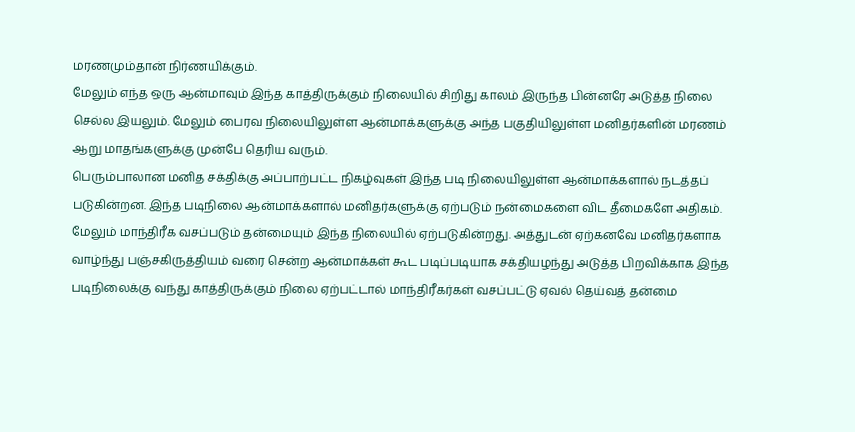மரணமும்தான் நிர்ணயிக்கும்.
மேலும் எந்த ஒரு ஆன்மாவும் இந்த காத்திருக்கும் நிலையில் சிறிது காலம் இருந்த பின்னரே அடுத்த நிலை
செல்ல இயலும். மேலும் பைரவ நிலையிலுள்ள ஆன்மாக்களுக்கு அந்த பகுதியிலுள்ள மனிதர்களின் மரணம்
ஆறு மாதங்களுக்கு முன்பே தெரிய வரும்.
பெரும்பாலான மனித சக்திக்கு அப்பாற்பட்ட நிகழ்வுகள் இந்த படி நிலையிலுள்ள ஆன்மாக்களால் நடத்தப்
படுகின்றன. இந்த படிநிலை ஆன்மாக்களால் மனிதர்களுக்கு ஏற்படும் நன்மைகளை விட தீமைகளே அதிகம்.
மேலும் மாந்திரீக வசப்படும் தன்மையும் இந்த நிலையில் ஏற்படுகின்றது. அத்துடன் ஏற்கனவே மனிதர்களாக
வாழ்ந்து பஞ்சகிருத்தியம் வரை சென்ற ஆன்மாக்கள் கூட படிப்படியாக சக்தியழந்து அடுத்த பிறவிக்காக இந்த
படிநிலைக்கு வந்து காத்திருக்கும் நிலை ஏற்பட்டால் மாந்திரீகர்கள் வசப்பட்டு ஏவல் தெய்வத் தன்மை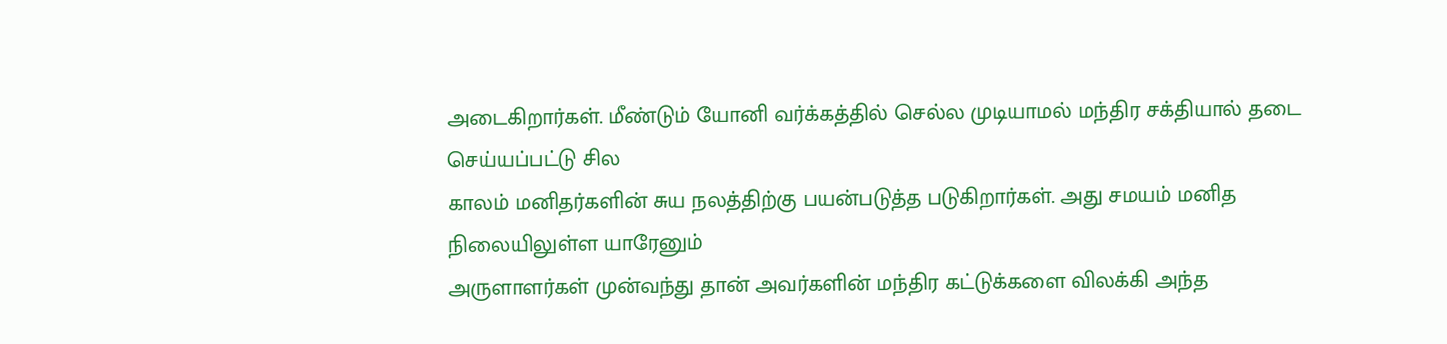அடைகிறார்கள். மீண்டும் யோனி வர்க்கத்தில் செல்ல முடியாமல் மந்திர சக்தியால் தடை செய்யப்பட்டு சில
காலம் மனிதர்களின் சுய நலத்திற்கு பயன்படுத்த படுகிறார்கள். அது சமயம் மனித நிலையிலுள்ள யாரேனும்
அருளாளர்கள் முன்வந்து தான் அவர்களின் மந்திர கட்டுக்களை விலக்கி அந்த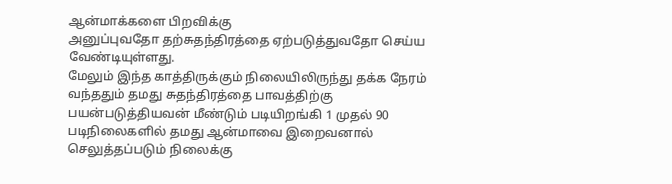ஆன்மாக்களை பிறவிக்கு
அனுப்புவதோ தற்சுதந்திரத்தை ஏற்படுத்துவதோ செய்ய வேண்டியுள்ளது.
மேலும் இந்த காத்திருக்கும் நிலையிலிருந்து தக்க நேரம் வந்ததும் தமது சுதந்திரத்தை பாவத்திற்கு
பயன்படுத்தியவன் மீண்டும் படியிறங்கி 1 முதல் 90 படிநிலைகளில் தமது ஆன்மாவை இறைவனால்
செலுத்தப்படும் நிலைக்கு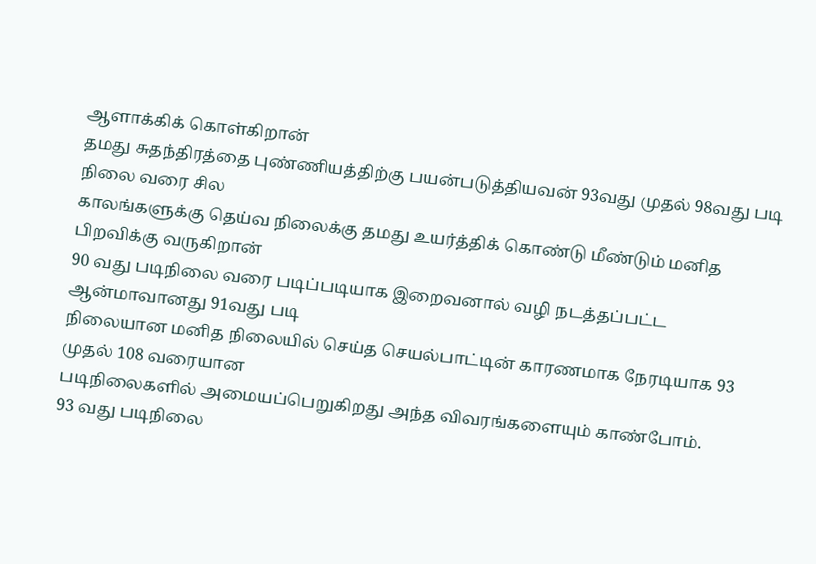ஆளாக்கிக் கொள்கிறான்
தமது சுதந்திரத்தை புண்ணியத்திற்கு பயன்படுத்தியவன் 93வது முதல் 98வது படி நிலை வரை சில
காலங்களுக்கு தெய்வ நிலைக்கு தமது உயர்த்திக் கொண்டு மீண்டும் மனித பிறவிக்கு வருகிறான்
90 வது படிநிலை வரை படிப்படியாக இறைவனால் வழி நடத்தப்பட்ட ஆன்மாவானது 91வது படி
நிலையான மனித நிலையில் செய்த செயல்பாட்டின் காரணமாக நேரடியாக 93 முதல் 108 வரையான
படிநிலைகளில் அமையப்பெறுகிறது அந்த விவரங்களையும் காண்போம்.
93 வது படிநிலை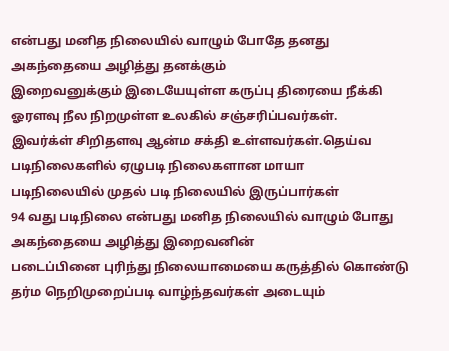என்பது மனித நிலையில் வாழும் போதே தனது அகந்தையை அழித்து தனக்கும்
இறைவனுக்கும் இடையேயுள்ள கருப்பு திரையை நீக்கி ஓரளவு நீல நிறமுள்ள உலகில் சஞ்சரிப்பவர்கள்.
இவர்க்ள் சிறிதளவு ஆன்ம சக்தி உள்ளவர்கள்.தெய்வ படிநிலைகளில் ஏழுபடி நிலைகளான மாயா
படிநிலையில் முதல் படி நிலையில் இருப்பார்கள்
94 வது படிநிலை என்பது மனித நிலையில் வாழும் போது அகந்தையை அழித்து இறைவனின்
படைப்பினை புரிந்து நிலையாமையை கருத்தில் கொண்டு தர்ம நெறிமுறைப்படி வாழ்ந்தவர்கள் அடையும்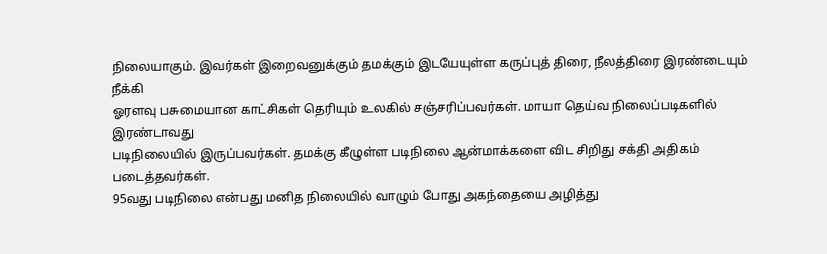நிலையாகும். இவர்கள் இறைவனுக்கும் தமக்கும் இடயேயுள்ள கருப்புத் திரை, நீலத்திரை இரண்டையும் நீக்கி
ஓரளவு பசுமையான காட்சிகள் தெரியும் உலகில் சஞ்சரிப்பவர்கள். மாயா தெய்வ நிலைப்படிகளில் இரண்டாவது
படிநிலையில் இருப்பவர்கள். தமக்கு கீழுள்ள படிநிலை ஆன்மாக்களை விட சிறிது சக்தி அதிகம்
படைத்தவர்கள்.
95வது படிநிலை என்பது மனித நிலையில் வாழும் போது அகந்தையை அழித்து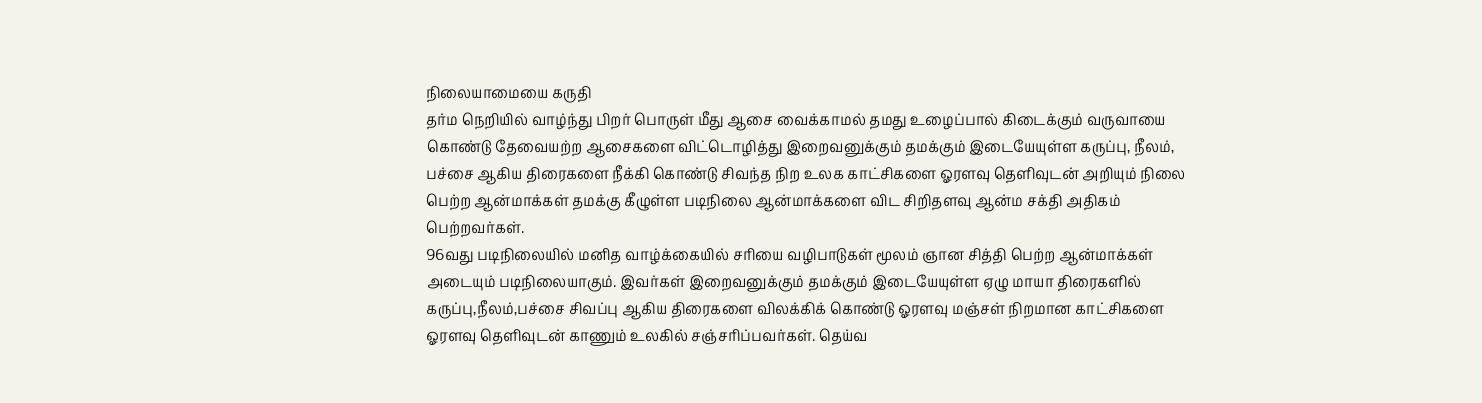நிலையாமையை கருதி
தர்ம நெறியில் வாழ்ந்து பிறர் பொருள் மீது ஆசை வைக்காமல் தமது உழைப்பால் கிடைக்கும் வருவாயை
கொண்டு தேவையற்ற ஆசைகளை விட்டொழித்து இறைவனுக்கும் தமக்கும் இடையேயுள்ள கருப்பு, நீலம்,
பச்சை ஆகிய திரைகளை நீக்கி கொண்டு சிவந்த நிற உலக காட்சிகளை ஓரளவு தெளிவுடன் அறியும் நிலை
பெற்ற ஆன்மாக்கள் தமக்கு கீழுள்ள படிநிலை ஆன்மாக்களை விட சிறிதளவு ஆன்ம சக்தி அதிகம்
பெற்றவர்கள்.
96வது படிநிலையில் மனித வாழ்க்கையில் சரியை வழிபாடுகள் மூலம் ஞான சித்தி பெற்ற ஆன்மாக்கள்
அடையும் படிநிலையாகும். இவர்கள் இறைவனுக்கும் தமக்கும் இடையேயுள்ள ஏழு மாயா திரைகளில்
கருப்பு,நீலம்,பச்சை சிவப்பு ஆகிய திரைகளை விலக்கிக் கொண்டு ஓரளவு மஞ்சள் நிறமான காட்சிகளை
ஓரளவு தெளிவுடன் காணும் உலகில் சஞ்சரிப்பவர்கள். தெய்வ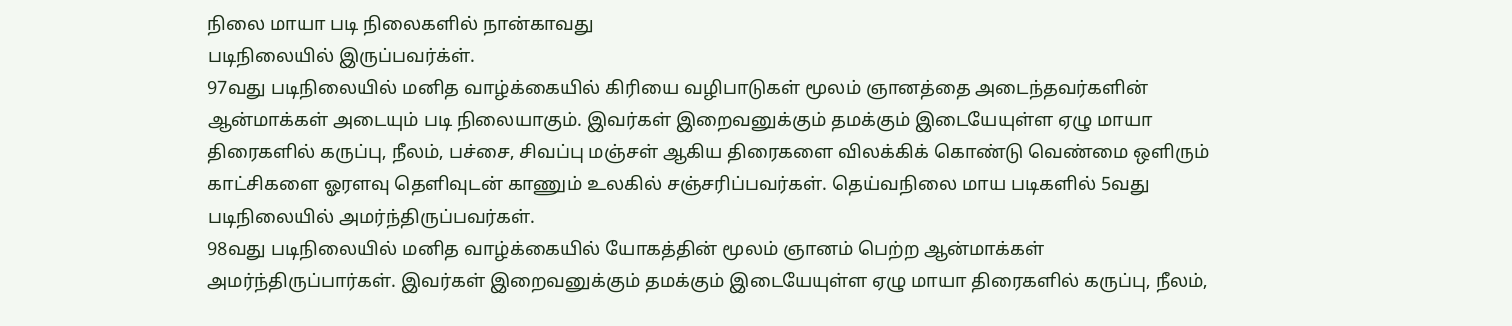நிலை மாயா படி நிலைகளில் நான்காவது
படிநிலையில் இருப்பவர்க்ள்.
97வது படிநிலையில் மனித வாழ்க்கையில் கிரியை வழிபாடுகள் மூலம் ஞானத்தை அடைந்தவர்களின்
ஆன்மாக்கள் அடையும் படி நிலையாகும். இவர்கள் இறைவனுக்கும் தமக்கும் இடையேயுள்ள ஏழு மாயா
திரைகளில் கருப்பு, நீலம், பச்சை, சிவப்பு மஞ்சள் ஆகிய திரைகளை விலக்கிக் கொண்டு வெண்மை ஒளிரும்
காட்சிகளை ஓரளவு தெளிவுடன் காணும் உலகில் சஞ்சரிப்பவர்கள். தெய்வநிலை மாய படிகளில் 5வது
படிநிலையில் அமர்ந்திருப்பவர்கள்.
98வது படிநிலையில் மனித வாழ்க்கையில் யோகத்தின் மூலம் ஞானம் பெற்ற ஆன்மாக்கள்
அமர்ந்திருப்பார்கள். இவர்கள் இறைவனுக்கும் தமக்கும் இடையேயுள்ள ஏழு மாயா திரைகளில் கருப்பு, நீலம்,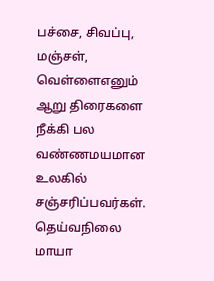பச்சை, சிவப்பு, மஞ்சள், வெள்ளைஎனும் ஆறு திரைகளை நீக்கி பல வண்ணமயமான உலகில் சஞ்சரிப்பவர்கள்.
தெய்வநிலை மாயா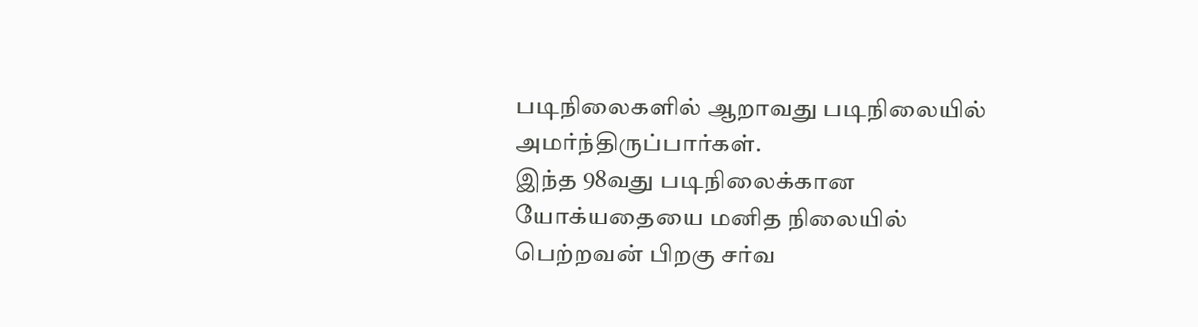படிநிலைகளில் ஆறாவது படிநிலையில் அமர்ந்திருப்பார்கள்.
இந்த 98வது படிநிலைக்கான யோக்யதையை மனித நிலையில் பெற்றவன் பிறகு சர்வ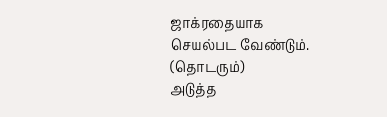ஜாக்ரதையாக
செயல்பட வேண்டும்.
(தொடரும்)
அடுத்த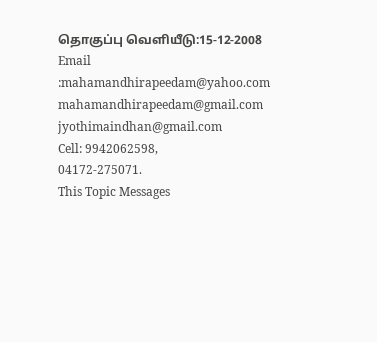தொகுப்பு வெளியீடு:15-12-2008
Email :mahamandhirapeedam@yahoo.com
mahamandhirapeedam@gmail.com
jyothimaindhan@gmail.com
Cell: 9942062598,
04172-275071.
This Topic Messages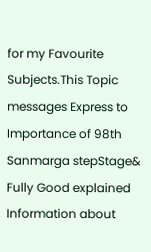for my Favourite Subjects.This Topic messages Express to Importance of 98th Sanmarga stepStage& Fully Good explained Information about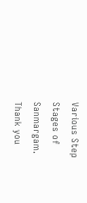Various Step Stages of Sanmargam.
Thank you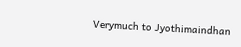Verymuch to Jyothimaindhan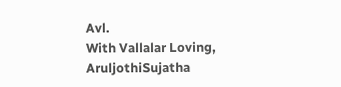Avl.
With Vallalar Loving,
AruljothiSujatha